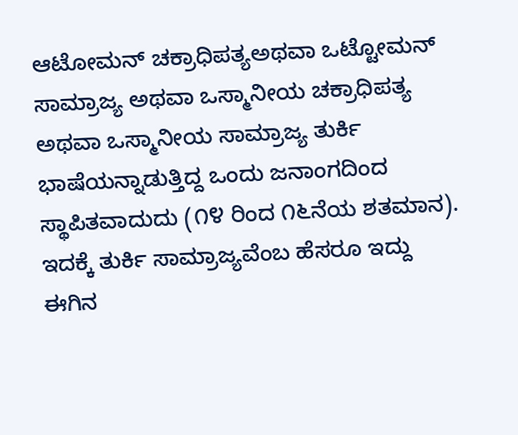ಆಟೋಮನ್ ಚಕ್ರಾಧಿಪತ್ಯಅಥವಾ ಒಟ್ಟೋಮನ್ ಸಾಮ್ರಾಜ್ಯ ಅಥವಾ ಒಸ್ಮಾನೀಯ ಚಕ್ರಾಧಿಪತ್ಯ ಅಥವಾ ಒಸ್ಮಾನೀಯ ಸಾಮ್ರಾಜ್ಯ ತುರ್ಕಿ ಭಾಷೆಯನ್ನಾಡುತ್ತಿದ್ದ ಒಂದು ಜನಾಂಗದಿಂದ ಸ್ಥಾಪಿತವಾದುದು (೧೪ ರಿಂದ ೧೬ನೆಯ ಶತಮಾನ). ಇದಕ್ಕೆ ತುರ್ಕಿ ಸಾಮ್ರಾಜ್ಯವೆಂಬ ಹೆಸರೂ ಇದ್ದು ಈಗಿನ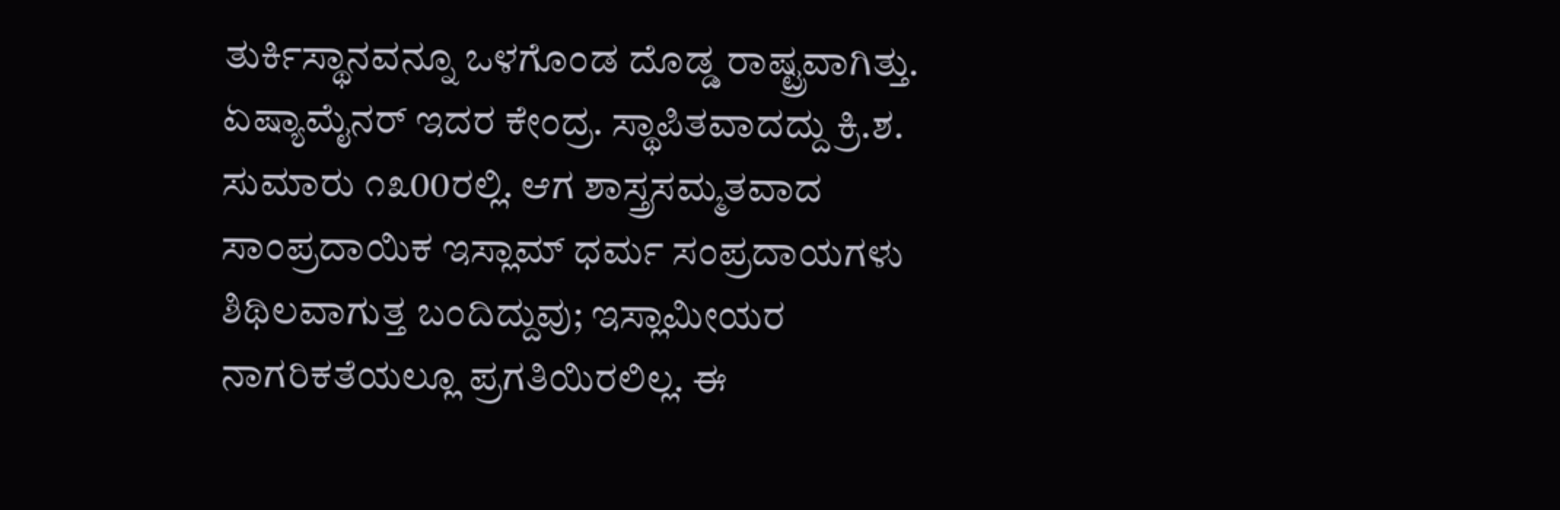ತುರ್ಕಿಸ್ಥಾನವನ್ನೂ ಒಳಗೊಂಡ ದೊಡ್ಡ ರಾಷ್ಟ್ರವಾಗಿತ್ತು. ಏಷ್ಯಾಮೈನರ್ ಇದರ ಕೇಂದ್ರ. ಸ್ಥಾಪಿತವಾದದ್ದು ಕ್ರಿ.ಶ. ಸುಮಾರು ೧೩00ರಲ್ಲಿ. ಆಗ ಶಾಸ್ತ್ರಸಮ್ಮತವಾದ ಸಾಂಪ್ರದಾಯಿಕ ಇಸ್ಲಾಮ್ ಧರ್ಮ ಸಂಪ್ರದಾಯಗಳು ಶಿಥಿಲವಾಗುತ್ತ ಬಂದಿದ್ದುವು; ಇಸ್ಲಾಮೀಯರ ನಾಗರಿಕತೆಯಲ್ಲೂ ಪ್ರಗತಿಯಿರಲಿಲ್ಲ. ಈ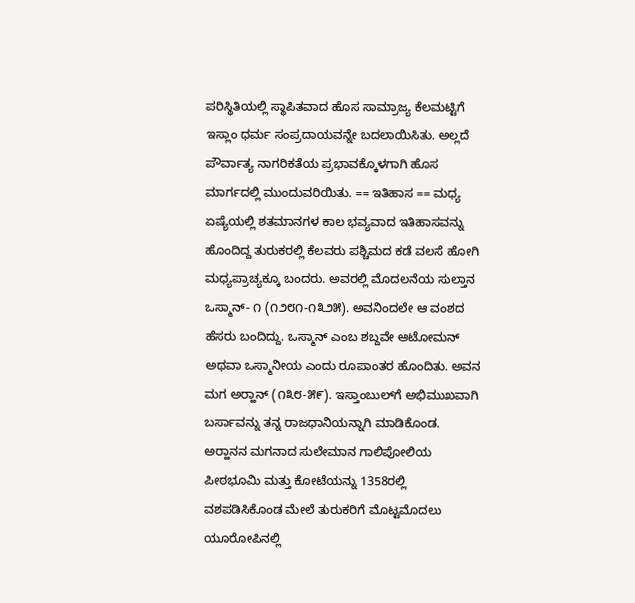ಪರಿಸ್ಥಿತಿಯಲ್ಲಿ ಸ್ಥಾಪಿತವಾದ ಹೊಸ ಸಾಮ್ರಾಜ್ಯ ಕೆಲಮಟ್ಟಿಗೆ ಇಸ್ಲಾಂ ಧರ್ಮ ಸಂಪ್ರದಾಯವನ್ನೇ ಬದಲಾಯಿಸಿತು. ಅಲ್ಲದೆ ಪೌರ್ವಾತ್ಯ ನಾಗರಿಕತೆಯ ಪ್ರಭಾವಕ್ಕೊಳಗಾಗಿ ಹೊಸ ಮಾರ್ಗದಲ್ಲಿ ಮುಂದುವರಿಯಿತು. == ಇತಿಹಾಸ == ಮಧ್ಯ ಏಷ್ಯೆಯಲ್ಲಿ ಶತಮಾನಗಳ ಕಾಲ ಭವ್ಯವಾದ ಇತಿಹಾಸವನ್ನು ಹೊಂದಿದ್ದ ತುರುಕರಲ್ಲಿ ಕೆಲವರು ಪಶ್ಚಿಮದ ಕಡೆ ವಲಸೆ ಹೋಗಿ ಮಧ್ಯಪ್ರಾಚ್ಯಕ್ಕೂ ಬಂದರು. ಅವರಲ್ಲಿ ಮೊದಲನೆಯ ಸುಲ್ತಾನ ಒಸ್ಮಾನ್- ೧ (೧೨೮೧-೧೩೨೫). ಅವನಿಂದಲೇ ಆ ವಂಶದ ಹೆಸರು ಬಂದಿದ್ದು. ಒಸ್ಮಾನ್ ಎಂಬ ಶಬ್ದವೇ ಆಟೋಮನ್ ಅಥವಾ ಒಸ್ಮಾನೀಯ ಎಂದು ರೂಪಾಂತರ ಹೊಂದಿತು. ಅವನ ಮಗ ಅರ್‍ಹಾನ್ (೧೩೮-೫೯). ಇಸ್ತಾಂಬುಲ್‍ಗೆ ಅಭಿಮುಖವಾಗಿ ಬರ್ಸಾವನ್ನು ತನ್ನ ರಾಜಧಾನಿಯನ್ನಾಗಿ ಮಾಡಿಕೊಂಡ. ಅರ್‍ಹಾನನ ಮಗನಾದ ಸುಲೇಮಾನ ಗಾಲಿಪೋಲಿಯ ಪೀಠಭೂಮಿ ಮತ್ತು ಕೋಟೆಯನ್ನು 1358ರಲ್ಲಿ ವಶಪಡಿಸಿಕೊಂಡ ಮೇಲೆ ತುರುಕರಿಗೆ ಮೊಟ್ಟಮೊದಲು ಯೂರೋಪಿನಲ್ಲಿ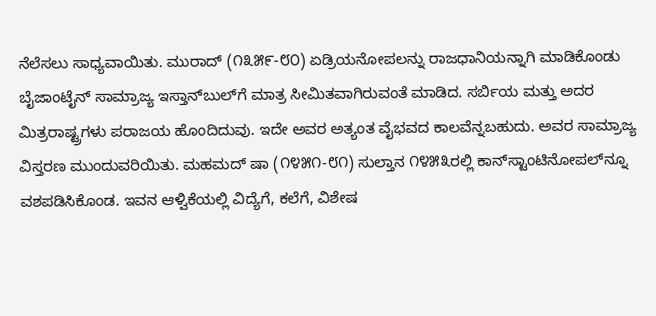ನೆಲೆಸಲು ಸಾಧ್ಯವಾಯಿತು. ಮುರಾದ್ (೧೩೫೯-೮೦) ಏಡ್ರಿಯನೋಪಲನ್ನು ರಾಜಧಾನಿಯನ್ನಾಗಿ ಮಾಡಿಕೊಂಡು ಬೈಜಾಂಟೈನ್ ಸಾಮ್ರಾಜ್ಯ ಇಸ್ತಾನ್‍ಬುಲ್‍ಗೆ ಮಾತ್ರ ಸೀಮಿತವಾಗಿರುವಂತೆ ಮಾಡಿದ. ಸರ್ಬಿಯ ಮತ್ತು ಅದರ ಮಿತ್ರರಾಷ್ಟ್ರಗಳು ಪರಾಜಯ ಹೊಂದಿದುವು. ಇದೇ ಅವರ ಅತ್ಯಂತ ವೈಭವದ ಕಾಲವೆನ್ನಬಹುದು. ಅವರ ಸಾಮ್ರಾಜ್ಯ ವಿಸ್ತರಣ ಮುಂದುವರಿಯಿತು. ಮಹಮದ್ ಷಾ (೧೪೫೧-೮೧) ಸುಲ್ತಾನ ೧೪೫೩ರಲ್ಲಿ ಕಾನ್‍ಸ್ಟಾಂಟಿನೋಪಲ್‍ನ್ನೂ ವಶಪಡಿಸಿಕೊಂಡ. ಇವನ ಆಳ್ವಿಕೆಯಲ್ಲಿ ವಿದ್ಯೆಗೆ, ಕಲೆಗೆ, ವಿಶೇಷ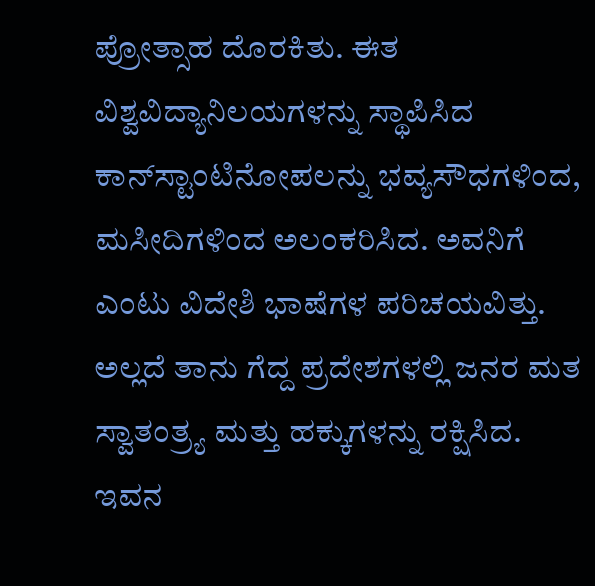ಪ್ರೋತ್ಸಾಹ ದೊರಕಿತು. ಈತ ವಿಶ್ವವಿದ್ಯಾನಿಲಯಗಳನ್ನು ಸ್ಥಾಪಿಸಿದ ಕಾನ್‍ಸ್ಟಾಂಟಿನೋಪಲನ್ನು ಭವ್ಯಸೌಧಗಳಿಂದ, ಮಸೀದಿಗಳಿಂದ ಅಲಂಕರಿಸಿದ. ಅವನಿಗೆ ಎಂಟು ವಿದೇಶಿ ಭಾಷೆಗಳ ಪರಿಚಯವಿತ್ತು. ಅಲ್ಲದೆ ತಾನು ಗೆದ್ದ ಪ್ರದೇಶಗಳಲ್ಲಿ ಜನರ ಮತ ಸ್ವಾತಂತ್ರ್ಯ ಮತ್ತು ಹಕ್ಕುಗಳನ್ನು ರಕ್ಷಿಸಿದ. ಇವನ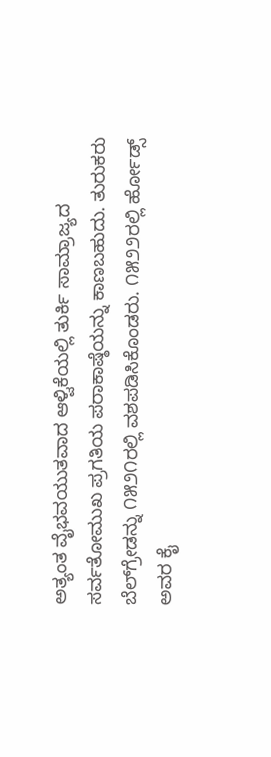ಅತ್ಯಂತ ವೈಭವಯುತವಾದ ಆಳ್ವಿಕೆಯಲ್ಲಿ ತುರ್ಕಿ ಸಾಮ್ರಾಜ್ಯದ ಸರ್ವತೋಮುಖ ಪ್ರಗತಿಯ ಪರಾಕಾಷ್ಠೆಯನ್ನು ಕಾಣಬಹುದು. ತುರುಕರು ಬೆಲ್‍ಗ್ರೇಡನ್ನು ೧೫೨೧ರಲ್ಲಿ ವಶಪಡಿಸಿಕೊಂಡರು. ೧೫೨೨ರಲ್ಲಿ ರ್ಹೋಡ್ಸ್ ಅವರ ಕೈ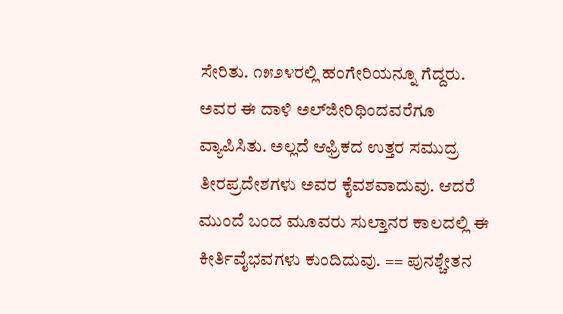ಸೇರಿತು. ೧೫೨೪ರಲ್ಲಿ ಹಂಗೇರಿಯನ್ನೂ ಗೆದ್ದರು. ಅವರ ಈ ದಾಳಿ ಅಲ್‍ಜೀರಿಥಿಂದವರೆಗೂ ವ್ಯಾಪಿಸಿತು. ಅಲ್ಲದೆ ಆಫ್ರಿಕದ ಉತ್ತರ ಸಮುದ್ರ ತೀರಪ್ರದೇಶಗಳು ಅವರ ಕೈವಶವಾದುವು. ಆದರೆ ಮುಂದೆ ಬಂದ ಮೂವರು ಸುಲ್ತಾನರ ಕಾಲದಲ್ಲಿ ಈ ಕೀರ್ತಿವೈಭವಗಳು ಕುಂದಿದುವು. == ಪುನಶ್ಚೇತನ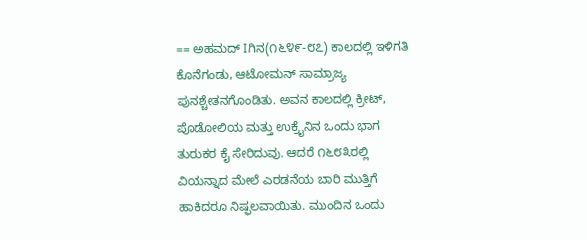== ಅಹಮದ್ Iಗಿನ(೧೬೪೯-೮೭) ಕಾಲದಲ್ಲಿ ಇಳಿಗತಿ ಕೊನೆಗಂಡು, ಆಟೋಮನ್ ಸಾಮ್ರಾಜ್ಯ ಪುನಶ್ಚೇತನಗೊಂಡಿತು. ಅವನ ಕಾಲದಲ್ಲಿ ಕ್ರೀಟ್, ಪೊಡೋಲಿಯ ಮತ್ತು ಉಕ್ರೈನಿನ ಒಂದು ಭಾಗ ತುರುಕರ ಕೈ ಸೇರಿದುವು. ಆದರೆ ೧೬೮೩ರಲ್ಲಿ ವಿಯನ್ನಾದ ಮೇಲೆ ಎರಡನೆಯ ಬಾರಿ ಮುತ್ತಿಗೆ ಹಾಕಿದರೂ ನಿಷ್ಫಲವಾಯಿತು. ಮುಂದಿನ ಒಂದು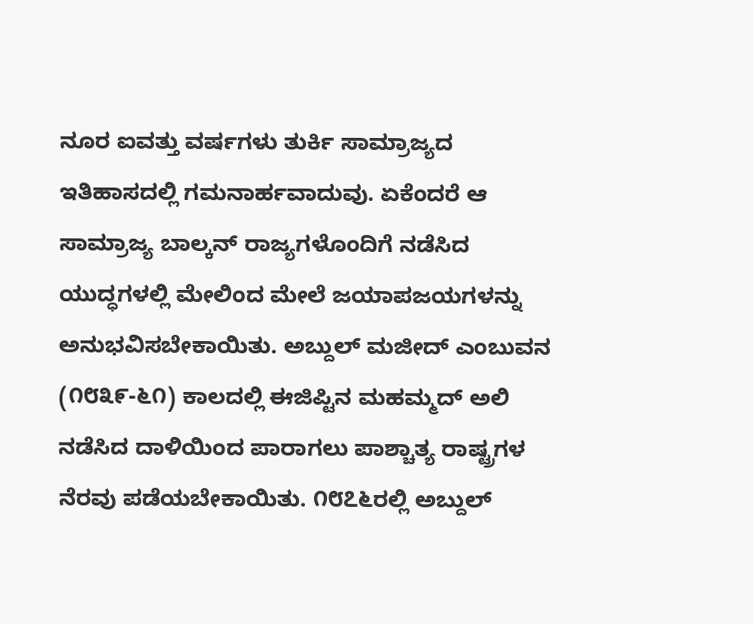ನೂರ ಐವತ್ತು ವರ್ಷಗಳು ತುರ್ಕಿ ಸಾಮ್ರಾಜ್ಯದ ಇತಿಹಾಸದಲ್ಲಿ ಗಮನಾರ್ಹವಾದುವು. ಏಕೆಂದರೆ ಆ ಸಾಮ್ರಾಜ್ಯ ಬಾಲ್ಕನ್ ರಾಜ್ಯಗಳೊಂದಿಗೆ ನಡೆಸಿದ ಯುದ್ಧಗಳಲ್ಲಿ ಮೇಲಿಂದ ಮೇಲೆ ಜಯಾಪಜಯಗಳನ್ನು ಅನುಭವಿಸಬೇಕಾಯಿತು. ಅಬ್ದುಲ್ ಮಜೀದ್ ಎಂಬುವನ (೧೮೩೯-೬೧) ಕಾಲದಲ್ಲಿ ಈಜಿಪ್ಟಿನ ಮಹಮ್ಮದ್ ಅಲಿ ನಡೆಸಿದ ದಾಳಿಯಿಂದ ಪಾರಾಗಲು ಪಾಶ್ಚಾತ್ಯ ರಾಷ್ಟ್ರಗಳ ನೆರವು ಪಡೆಯಬೇಕಾಯಿತು. ೧೮೭೬ರಲ್ಲಿ ಅಬ್ದುಲ್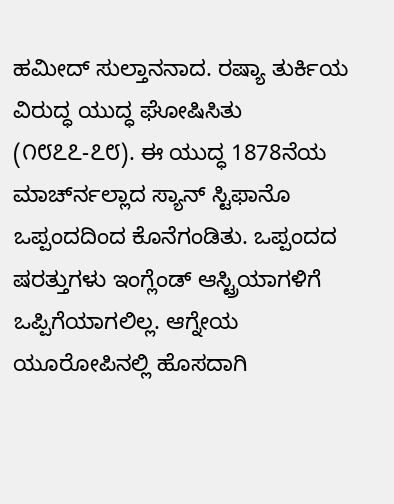ಹಮೀದ್ ಸುಲ್ತಾನನಾದ. ರಷ್ಯಾ ತುರ್ಕಿಯ ವಿರುದ್ಧ ಯುದ್ಧ ಘೋಷಿಸಿತು (೧೮೭೭-೭೮). ಈ ಯುದ್ಧ 1878ನೆಯ ಮಾರ್ಚ್‍ನಲ್ಲಾದ ಸ್ಯಾನ್ ಸ್ಟಿಫಾನೊ ಒಪ್ಪಂದದಿಂದ ಕೊನೆಗಂಡಿತು. ಒಪ್ಪಂದದ ಷರತ್ತುಗಳು ಇಂಗ್ಲೆಂಡ್ ಆಸ್ಟ್ರಿಯಾಗಳಿಗೆ ಒಪ್ಪಿಗೆಯಾಗಲಿಲ್ಲ. ಆಗ್ನೇಯ ಯೂರೋಪಿನಲ್ಲಿ ಹೊಸದಾಗಿ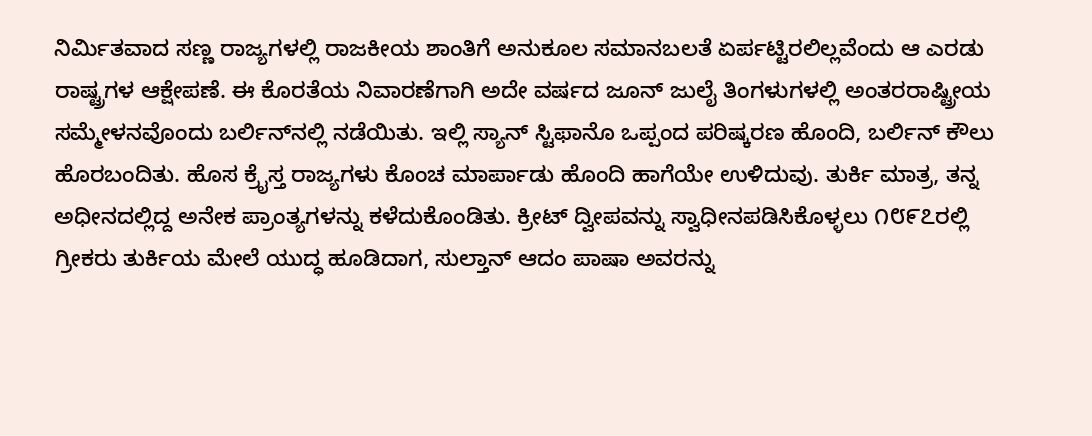ನಿರ್ಮಿತವಾದ ಸಣ್ಣ ರಾಜ್ಯಗಳಲ್ಲಿ ರಾಜಕೀಯ ಶಾಂತಿಗೆ ಅನುಕೂಲ ಸಮಾನಬಲತೆ ಏರ್ಪಟ್ಟಿರಲಿಲ್ಲವೆಂದು ಆ ಎರಡು ರಾಷ್ಟ್ರಗಳ ಆಕ್ಷೇಪಣೆ. ಈ ಕೊರತೆಯ ನಿವಾರಣೆಗಾಗಿ ಅದೇ ವರ್ಷದ ಜೂನ್ ಜುಲೈ ತಿಂಗಳುಗಳಲ್ಲಿ ಅಂತರರಾಷ್ಟ್ರೀಯ ಸಮ್ಮೇಳನವೊಂದು ಬರ್ಲಿನ್‍ನಲ್ಲಿ ನಡೆಯಿತು. ಇಲ್ಲಿ ಸ್ಯಾನ್ ಸ್ಟಿಫಾನೊ ಒಪ್ಪಂದ ಪರಿಷ್ಕರಣ ಹೊಂದಿ, ಬರ್ಲಿನ್ ಕೌಲು ಹೊರಬಂದಿತು. ಹೊಸ ಕ್ರೈಸ್ತ ರಾಜ್ಯಗಳು ಕೊಂಚ ಮಾರ್ಪಾಡು ಹೊಂದಿ ಹಾಗೆಯೇ ಉಳಿದುವು. ತುರ್ಕಿ ಮಾತ್ರ, ತನ್ನ ಅಧೀನದಲ್ಲಿದ್ದ ಅನೇಕ ಪ್ರಾಂತ್ಯಗಳನ್ನು ಕಳೆದುಕೊಂಡಿತು. ಕ್ರೀಟ್ ದ್ವೀಪವನ್ನು ಸ್ವಾಧೀನಪಡಿಸಿಕೊಳ್ಳಲು ೧೮೯೭ರಲ್ಲಿ ಗ್ರೀಕರು ತುರ್ಕಿಯ ಮೇಲೆ ಯುದ್ಧ ಹೂಡಿದಾಗ, ಸುಲ್ತಾನ್ ಆದಂ ಪಾಷಾ ಅವರನ್ನು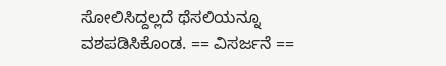ಸೋಲಿಸಿದ್ದಲ್ಲದೆ ಥೆಸಲಿಯನ್ನೂ ವಶಪಡಿಸಿಕೊಂಡ. == ವಿಸರ್ಜನೆ ==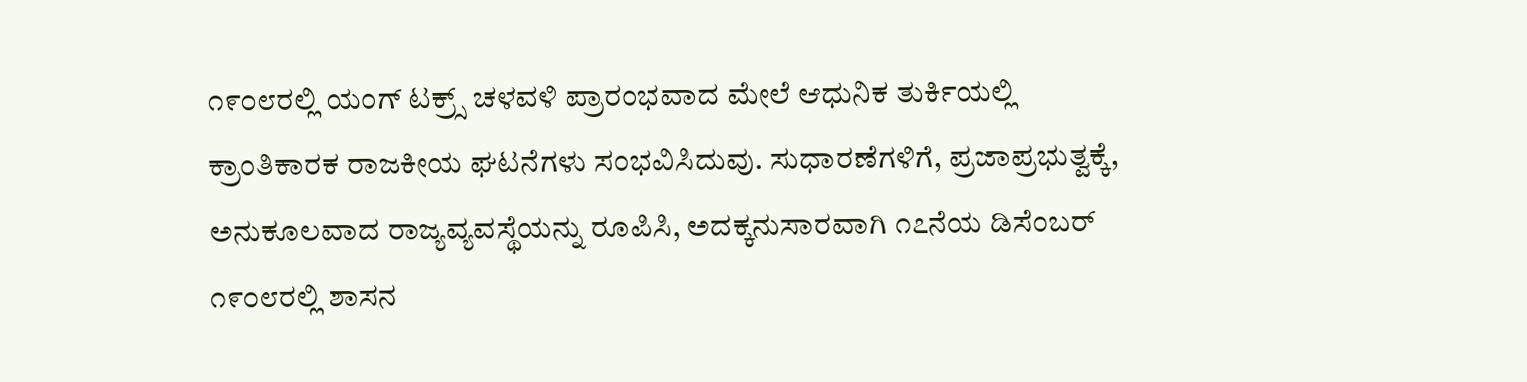೧೯೦೮ರಲ್ಲಿ ಯಂಗ್ ಟಕ್ರ್ಸ್ ಚಳವಳಿ ಪ್ರಾರಂಭವಾದ ಮೇಲೆ ಆಧುನಿಕ ತುರ್ಕಿಯಲ್ಲಿ ಕ್ರಾಂತಿಕಾರಕ ರಾಜಕೀಯ ಘಟನೆಗಳು ಸಂಭವಿಸಿದುವು. ಸುಧಾರಣೆಗಳಿಗೆ, ಪ್ರಜಾಪ್ರಭುತ್ವಕ್ಕೆ, ಅನುಕೂಲವಾದ ರಾಜ್ಯವ್ಯವಸ್ಥೆಯನ್ನು ರೂಪಿಸಿ, ಅದಕ್ಕನುಸಾರವಾಗಿ ೧೭ನೆಯ ಡಿಸೆಂಬರ್ ೧೯೦೮ರಲ್ಲಿ ಶಾಸನ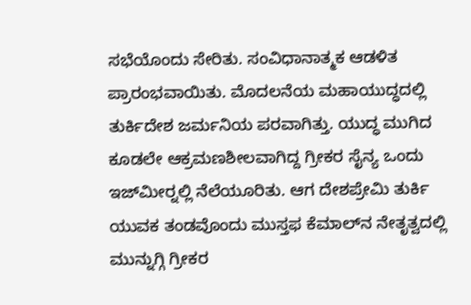ಸಭೆಯೊಂದು ಸೇರಿತು. ಸಂವಿಧಾನಾತ್ಮಕ ಆಡಳಿತ ಪ್ರಾರಂಭವಾಯಿತು. ಮೊದಲನೆಯ ಮಹಾಯುದ್ಧದಲ್ಲಿ ತುರ್ಕಿದೇಶ ಜರ್ಮನಿಯ ಪರವಾಗಿತ್ತು. ಯುದ್ಧ ಮುಗಿದ ಕೂಡಲೇ ಆಕ್ರಮಣಶೀಲವಾಗಿದ್ದ ಗ್ರೀಕರ ಸೈನ್ಯ ಒಂದು ಇಜ್‍ಮೀರ್‍ನಲ್ಲಿ ನೆಲೆಯೂರಿತು. ಆಗ ದೇಶಪ್ರೇಮಿ ತುರ್ಕಿ ಯುವಕ ತಂಡವೊಂದು ಮುಸ್ತಫ ಕೆಮಾಲ್‍ನ ನೇತೃತ್ವದಲ್ಲಿ ಮುನ್ನುಗ್ಗಿ ಗ್ರೀಕರ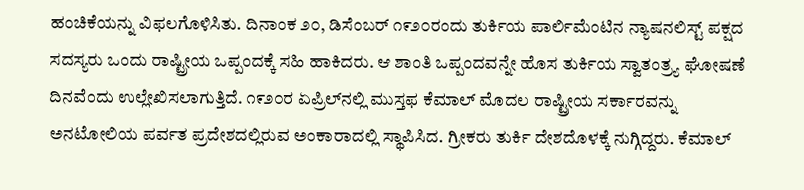ಹಂಚಿಕೆಯನ್ನು ವಿಫಲಗೊಳಿಸಿತು. ದಿನಾಂಕ ೨೦, ಡಿಸೆಂಬರ್ ೧೯೨೦ರಂದು ತುರ್ಕಿಯ ಪಾರ್ಲಿಮೆಂಟಿನ ನ್ಯಾಷನಲಿಸ್ಟ್ ಪಕ್ಷದ ಸದಸ್ಯರು ಒಂದು ರಾಷ್ಟ್ರೀಯ ಒಪ್ಪಂದಕ್ಕೆ ಸಹಿ ಹಾಕಿದರು. ಆ ಶಾಂತಿ ಒಪ್ಪಂದವನ್ನೇ ಹೊಸ ತುರ್ಕಿಯ ಸ್ವಾತಂತ್ರ್ಯ ಘೋಷಣೆ ದಿನವೆಂದು ಉಲ್ಲೇಖಿಸಲಾಗುತ್ತಿದೆ. ೧೯೨೦ರ ಏಪ್ರಿಲ್‍ನಲ್ಲಿ ಮುಸ್ತಫ ಕೆಮಾಲ್ ಮೊದಲ ರಾಷ್ಟ್ರೀಯ ಸರ್ಕಾರವನ್ನು ಅನಟೋಲಿಯ ಪರ್ವತ ಪ್ರದೇಶದಲ್ಲಿರುವ ಅಂಕಾರಾದಲ್ಲಿ ಸ್ಥಾಪಿಸಿದ. ಗ್ರೀಕರು ತುರ್ಕಿ ದೇಶದೊಳಕ್ಕೆ ನುಗ್ಗಿದ್ದರು. ಕೆಮಾಲ್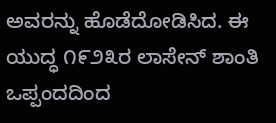ಅವರನ್ನು ಹೊಡೆದೋಡಿಸಿದ. ಈ ಯುದ್ಧ ೧೯೨೩ರ ಲಾಸೇನ್ ಶಾಂತಿ ಒಪ್ಪಂದದಿಂದ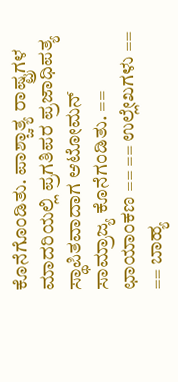ಕೊನೆಗೊಂಡಿತು. ಪಾಶ್ಚಾತ್ಯ ರಾಷ್ಟ್ರಗಳ ಮಾದರಿಯಲ್ಲಿ ಪ್ರಗತಿಪರ ಪ್ರಜಾಧಿಪತ್ಯ ಸ್ಥಾಪಿತವಾದಾಗ ಆಟೋಮನ್ ಸಾಮ್ರಾಜ್ಯ ಕೊನೆಗಂಡಿತು. == ಛಾಯಾಂಕಣ == == ಉಲ್ಲೇಖಗಳು == == ಬಾಹ್ಯ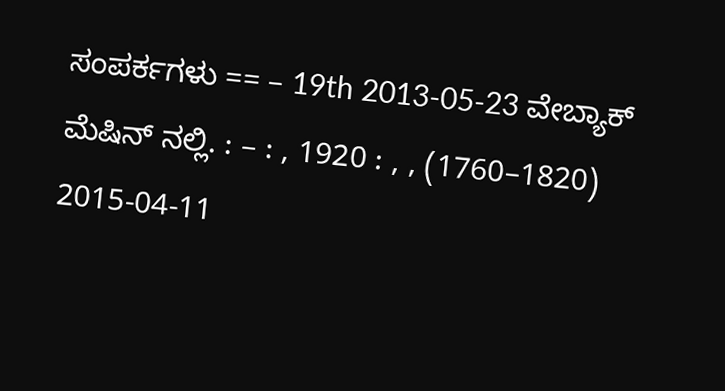ಸಂಪರ್ಕಗಳು == – 19th 2013-05-23 ವೇಬ್ಯಾಕ್ ಮೆಷಿನ್ ನಲ್ಲಿ. : – : , 1920 : , , (1760–1820) 2015-04-11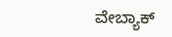ವೇಬ್ಯಾಕ್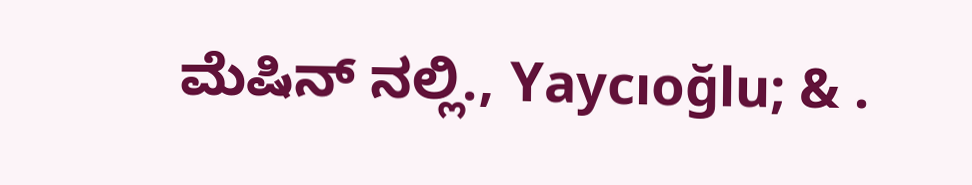ಮೆಷಿನ್ ನಲ್ಲಿ., Yaycıoğlu; & .